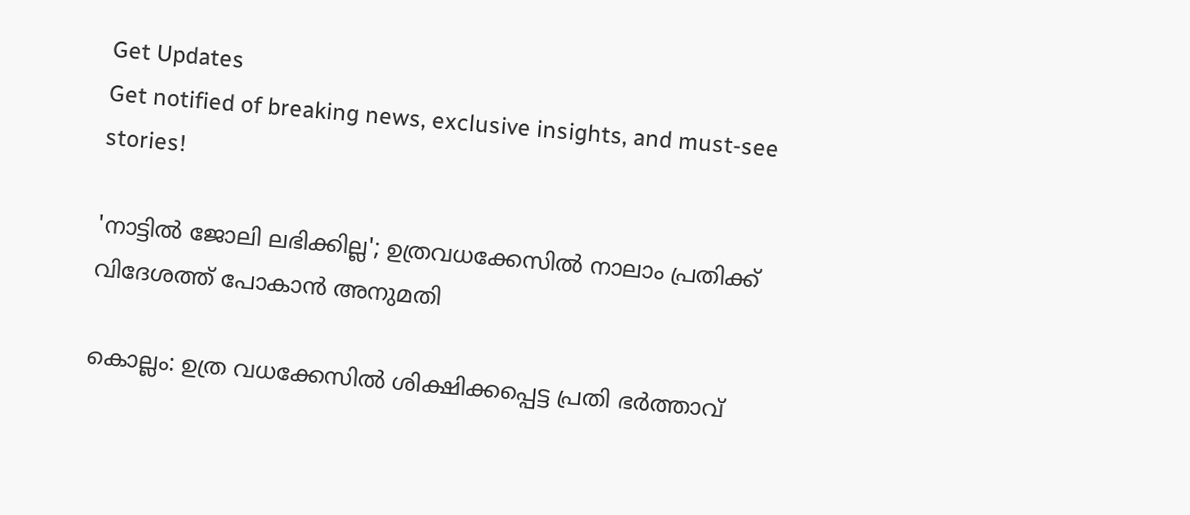Get Updates
Get notified of breaking news, exclusive insights, and must-see stories!

'നാട്ടിൽ ജോലി ലഭിക്കില്ല'; ഉത്രവധക്കേസിൽ നാലാം പ്രതിക്ക് വിദേശത്ത് പോകാൻ അനുമതി

കൊല്ലം: ഉത്ര വധക്കേസിൽ ശിക്ഷിക്കപ്പെട്ട പ്രതി ഭർത്താവ്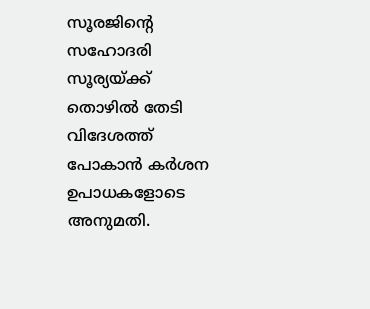സൂരജിന്റെ സഹോദരി സൂര്യയ്ക്ക് തൊഴിൽ തേടി വിദേശത്ത് പോകാൻ കർശന ഉപാധകളോടെ അനുമതി.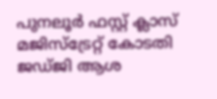പുനലൂർ ഫസ്റ്റ് ക്ലാസ് മജിസ്ട്രേറ്റ് കോടതി ജഡ്ജി ആശ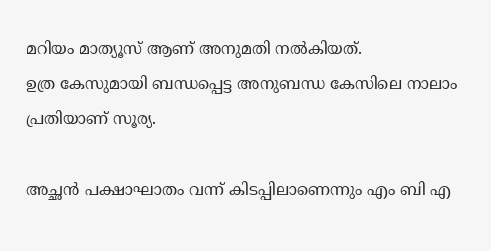മറിയം മാത്യൂസ് ആണ് അനുമതി നൽകിയത്.
ഉത്ര കേസുമായി ബന്ധപ്പെട്ട അനുബന്ധ കേസിലെ നാലാം പ്രതിയാണ് സൂര്യ.

അച്ഛൻ പക്ഷാഘാതം വന്ന് കിടപ്പിലാണെന്നും എം ബി എ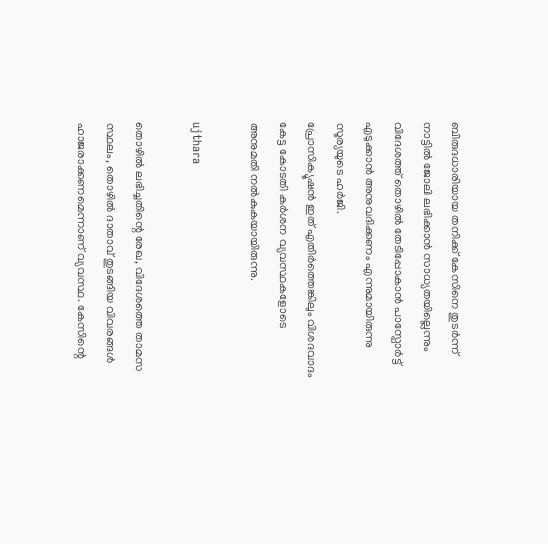ബിരുദധാരിയായ തനിക്ക് കേസിനെ തുടർന്ന് നാട്ടിൽ ജോലി ലഭിക്കാൻ സാധ്യതയില്ലെന്നും വിദേശത്ത് തൊഴിൽ തേടിപ്പോകാൻ പാസ്പോർട്ട് എടുക്കാൻ അനുവദിക്കണം എന്നുമായിരുന്നു സൂര്യയുടെ ഹർജി.
പ്രോസിക്യൂഷൻ ഇത് എതിർത്തെങ്കിലും വിശദവാദം കേട്ട കോടതി കർശന വ്യവസ്ഥകളോടെ അനുമതി നൽകുകയായിരുന്നു.

ujthara

തൊഴിൽ ലഭിച്ചതിന്റെ രേഖ, വിദേശത്തെ താമസ സ്ഥലം, തൊഴിൽ ദാതാവ് തുടങ്ങിയ വിവരങ്ങൾ ഹാജരാക്കണമെന്നാണ് വ്യവസ്ഥ. കേസിന്റെ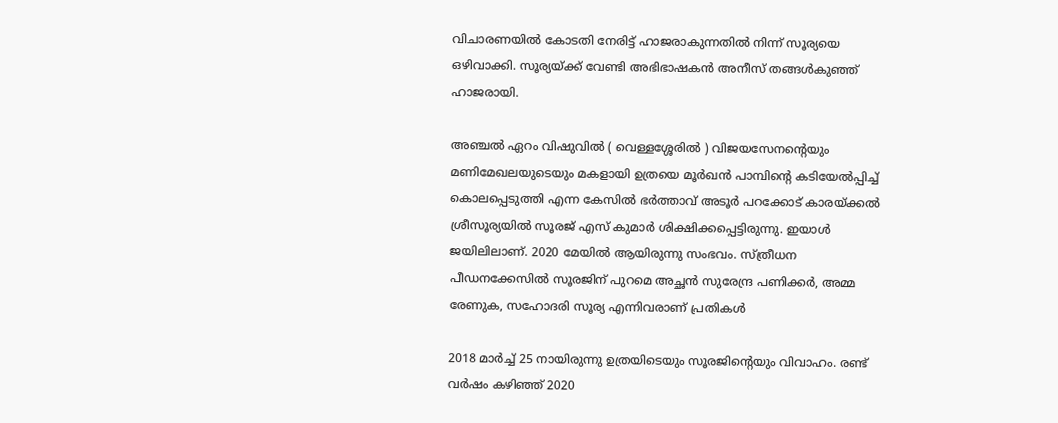വിചാരണയിൽ കോടതി നേരിട്ട് ഹാജരാകുന്നതിൽ നിന്ന് സൂര്യയെ ഒഴിവാക്കി. സൂര്യയ്ക്ക് വേണ്ടി അഭിഭാഷകൻ അനീസ് തങ്ങൾകുഞ്ഞ് ഹാജരായി.

അഞ്ചൽ ഏറം വിഷുവിൽ ( വെള്ളശ്ശേരിൽ ) വിജയസേനന്റെയും മണിമേഖലയുടെയും മകളായി ഉത്രയെ മൂർഖൻ പാമ്പിന്റെ കടിയേൽപ്പിച്ച് കൊലപ്പെടുത്തി എന്ന കേസിൽ ഭർത്താവ് അടൂർ പറക്കോട് കാരയ്ക്കൽ ശ്രീസൂര്യയിൽ സൂരജ് എസ് കുമാർ ശിക്ഷിക്കപ്പെട്ടിരുന്നു. ഇയാൾ ജയിലിലാണ്. 2020 മേയിൽ ആയിരുന്നു സംഭവം. സ്ത്രീധന പീഡനക്കേസിൽ സൂരജിന് പുറമെ അച്ഛൻ സുരേന്ദ്ര പണിക്കർ, അമ്മ രേണുക, സഹോദരി സൂര്യ എന്നിവരാണ് പ്രതികൾ

2018 മാർച്ച് 25 നായിരുന്നു ഉത്രയിടെയും സൂരജിന്റെയും വിവാഹം. രണ്ട് വർഷം കഴിഞ്ഞ് 2020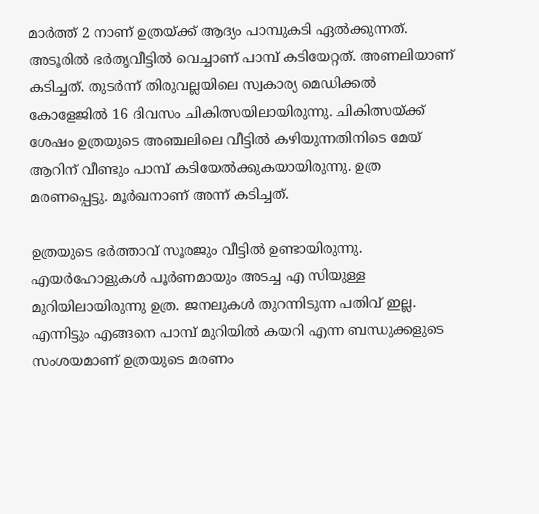മാർത്ത് 2 നാണ് ഉത്രയ്ക്ക് ആദ്യം പാമ്പുകടി ഏൽക്കുന്നത്. അടൂരിൽ ഭർതൃവീട്ടിൽ വെച്ചാണ് പാമ്പ് കടിയേറ്റത്. അണലിയാണ് കടിച്ചത്. തുടർന്ന് തിരുവല്ലയിലെ സ്വകാര്യ മെഡിക്കൽ കോളേജിൽ 16 ദിവസം ചികിത്സയിലായിരുന്നു. ചികിത്സയ്ക്ക് ശേഷം ഉത്രയുടെ അഞ്ചലിലെ വീട്ടിൽ‌ കഴിയുന്നതിനിടെ മേയ് ആറിന് വീണ്ടും പാമ്പ് കടിയേൽക്കുകയായിരുന്നു. ഉത്ര മരണപ്പെട്ടു. മൂർഖനാണ് അന്ന് കടിച്ചത്.

ഉത്രയുടെ ഭർത്താവ് സൂരജും വീട്ടിൽ ഉണ്ടായിരുന്നു. എയർഹോളുകൾ പൂർണമായും അടച്ച എ സിയുള്ള മുറിയിലായിരുന്നു ഉത്ര. ജനലുകൾ തുറന്നിടുന്ന പതിവ് ഇല്ല. എന്നിട്ടും എങ്ങനെ പാമ്പ് മുറിയിൽ കയറി എന്ന ബന്ധുക്കളുടെ സംശയമാണ് ഉത്രയുടെ മരണം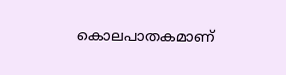കൊലപാതകമാണ്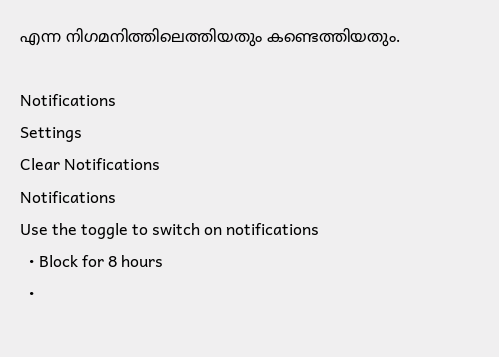എന്ന നിഗമനിത്തിലെത്തിയതും കണ്ടെത്തിയതും.

Notifications
Settings
Clear Notifications
Notifications
Use the toggle to switch on notifications
  • Block for 8 hours
  •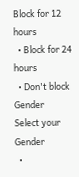Block for 12 hours
  • Block for 24 hours
  • Don't block
Gender
Select your Gender
  •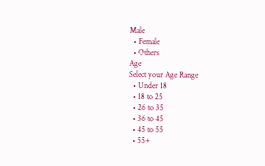Male
  • Female
  • Others
Age
Select your Age Range
  • Under 18
  • 18 to 25
  • 26 to 35
  • 36 to 45
  • 45 to 55
  • 55+